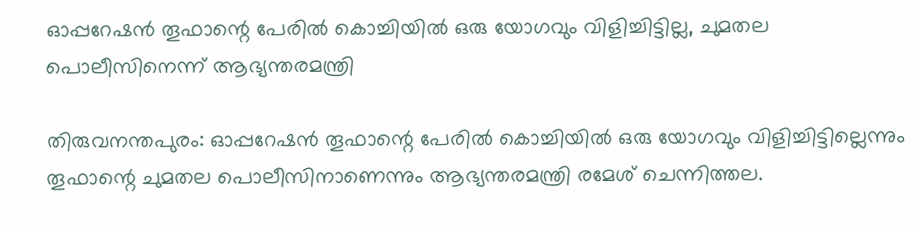ഓപ്പറേഷൻ തൂഫാന്റെ പേരില്‍ കൊച്ചിയില്‍ ഒരു യോഗവും വിളിച്ചിട്ടില്ല, ചുമതല പൊലീസിനെന്ന് ആഭ്യന്തരമന്ത്രി

തിരുവനന്തപുരം: ഓപ്പറേഷൻ തൂഫാന്റെ പേരില്‍ കൊച്ചിയില്‍ ഒരു യോഗവും വിളിച്ചിട്ടില്ലെന്നും തൂഫാന്റെ ചുമതല പൊലീസിനാണെന്നും ആഭ്യന്തരമന്ത്രി രമേശ് ചെന്നിത്തല.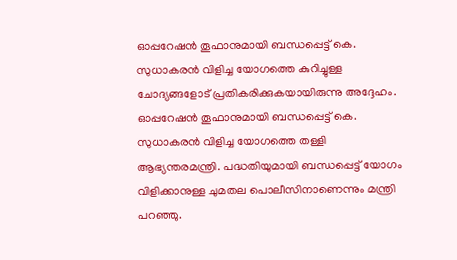ഓപ്പറേഷന്‍ തൂഫാനുമായി ബന്ധപ്പെട്ട് കെ. സുധാകരൻ വിളിച്ച യോഗത്തെ കുറിച്ചുള്ള ചോദ്യങ്ങളോട് പ്രതികരിക്കുകയായിരുന്നു അദ്ദേഹം. ഓപ്പറേഷൻ തൂഫാനുമായി ബന്ധപ്പെട്ട് കെ. സുധാകരൻ വിളിച്ച യോഗത്തെ തള്ളി ആഭ്യന്തരമന്ത്രി. പദ്ധതിയുമായി ബന്ധപ്പെട്ട് യോഗം വിളിക്കാനുള്ള ചുമതല പൊലീസിനാണെന്നും മന്ത്രി പറഞ്ഞു.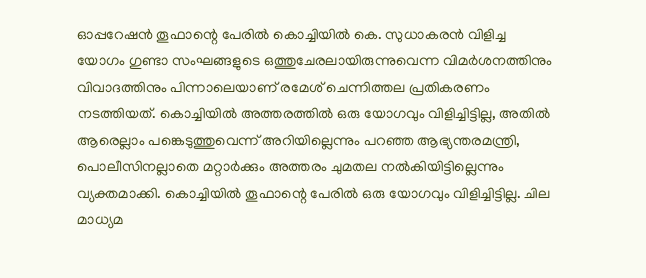ഓപ്പറേഷന്‍ തൂഫാന്റെ പേരില്‍ കൊച്ചിയില്‍ കെ. സുധാകരന്‍ വിളിച്ച യോഗം ഗുണ്ടാ സംഘങ്ങളുടെ ഒത്തുചേരലായിരുന്നുവെന്ന വിമര്‍ശനത്തിനും വിവാദത്തിനും പിന്നാലെയാണ് രമേശ് ചെന്നിത്തല പ്രതികരണം നടത്തിയത്. കൊച്ചിയില്‍ അത്തരത്തില്‍ ഒരു യോഗവും വിളിച്ചിട്ടില്ല, അതിൽ ആരെല്ലാം പങ്കെടുത്തുവെന്ന് അറിയില്ലെന്നും പറഞ്ഞ ആഭ്യന്തരമന്ത്രി, പൊലീസിനല്ലാതെ മറ്റാര്‍ക്കും അത്തരം ചുമതല നല്‍കിയിട്ടില്ലെന്നും വ്യക്തമാക്കി. കൊച്ചിയില്‍ തൂഫാന്റെ പേരില്‍ ഒരു യോഗവും വിളിച്ചിട്ടില്ല. ചില മാധ്യമ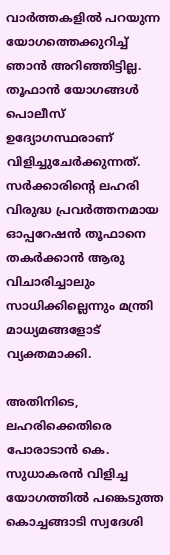വാര്‍ത്തകളില്‍ പറയുന്ന യോഗത്തെക്കുറിച്ച് ഞാൻ അറിഞ്ഞിട്ടില്ല. തൂഫാൻ യോഗങ്ങള്‍ പൊലീസ് ഉദ്യോഗസ്ഥരാണ് വിളിച്ചുചേര്‍ക്കുന്നത്. സര്‍ക്കാരിന്റെ ലഹരി വിരുദ്ധ പ്രവര്‍ത്തനമായ ഓപ്പറേഷന്‍ തൂഫാനെ തകര്‍ക്കാൻ ആരു വിചാരിച്ചാലും സാധിക്കില്ലെന്നും മന്ത്രി മാധ്യമങ്ങളോട് വ്യക്തമാക്കി.

അതിനിടെ, ലഹരിക്കെതിരെ പോരാടാൻ കെ. സുധാകരൻ വിളിച്ച യോഗത്തിൽ പങ്കെടുത്ത കൊച്ചങ്ങാടി സ്വദേശി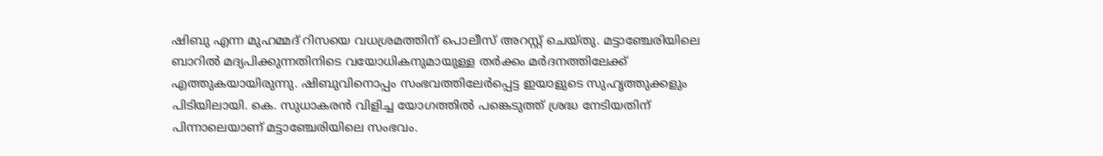ഷിബു എന്ന മുഹമ്മദ് റിസയെ വധശ്രമത്തിന് പൊലീസ് അറസ്റ്റ് ചെയ്തു. മട്ടാഞ്ചേരിയിലെ ബാറില്‍ മദ്യപിക്കുന്നതിനിടെ വയോധികനുമായുള്ള തര്‍ക്കം മര്‍ദനത്തിലേക്ക് എത്തുകയായിരുന്നു. ഷിബുവിനൊപ്പം സംഭവത്തിലേര്‍പ്പെട്ട ഇയാളുടെ സുഹൃത്തുക്കളും പിടിയിലായി. കെ. സുധാകരൻ വിളിച്ച യോഗത്തിൽ പങ്കെടുത്ത് ശ്രദ്ധ നേടിയതിന് പിന്നാലെയാണ് മട്ടാഞ്ചേരിയിലെ സംഭവം.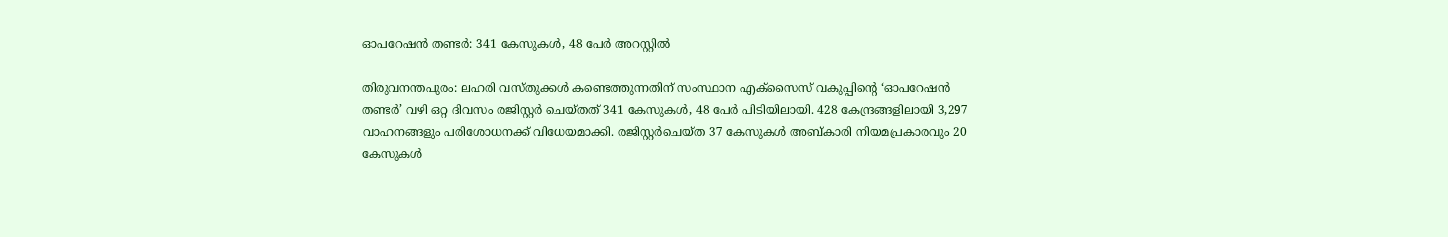ഓപറേഷൻ തണ്ടർ: 341 കേസുകൾ, 48 പേർ അറസ്റ്റിൽ

തിരുവനന്തപുരം: ലഹരി വസ്തുക്കൾ കണ്ടെത്തുന്നതിന് സംസ്ഥാന എക്സൈസ് വകുപ്പിന്‍റെ ‘ഓപറേഷൻ തണ്ടർ’ വഴി ഒറ്റ ദിവസം രജിസ്റ്റർ ചെയ്തത് 341 കേസുകൾ, 48 പേർ പിടിയിലായി. 428 കേന്ദ്രങ്ങളിലായി 3,297 വാഹനങ്ങളും പരിശോധനക്ക് വിധേയമാക്കി. രജിസ്റ്റർചെയ്ത 37 കേസുകൾ അബ്കാരി നിയമപ്രകാരവും 20 കേസുകൾ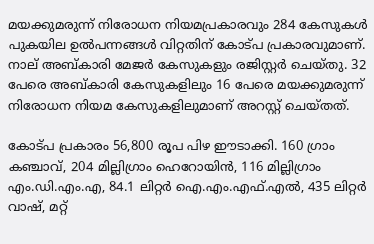മയക്കുമരുന്ന് നിരോധന നിയമപ്രകാരവും 284 കേസുകൾ പുകയില ഉൽപന്നങ്ങൾ വിറ്റതിന് കോട്പ പ്രകാരവുമാണ്. നാല് അബ്കാരി മേജർ കേസുകളും രജിസ്റ്റർ ചെയ്തു. 32 പേരെ അബ്കാരി കേസുകളിലും 16 പേരെ മയക്കുമരുന്ന് നിരോധന നിയമ കേസുകളിലുമാണ് അറസ്റ്റ് ചെയ്തത്.

കോട്പ പ്രകാരം 56,800 രൂപ പിഴ ഈടാക്കി. 160 ഗ്രാം കഞ്ചാവ്, 204 മില്ലിഗ്രാം ഹെറോയിൻ, 116 മില്ലിഗ്രാം എം.ഡി.എം.എ, 84.1 ലിറ്റർ ഐ.എം.എഫ്.എൽ, 435 ലിറ്റർ വാഷ്, മറ്റ്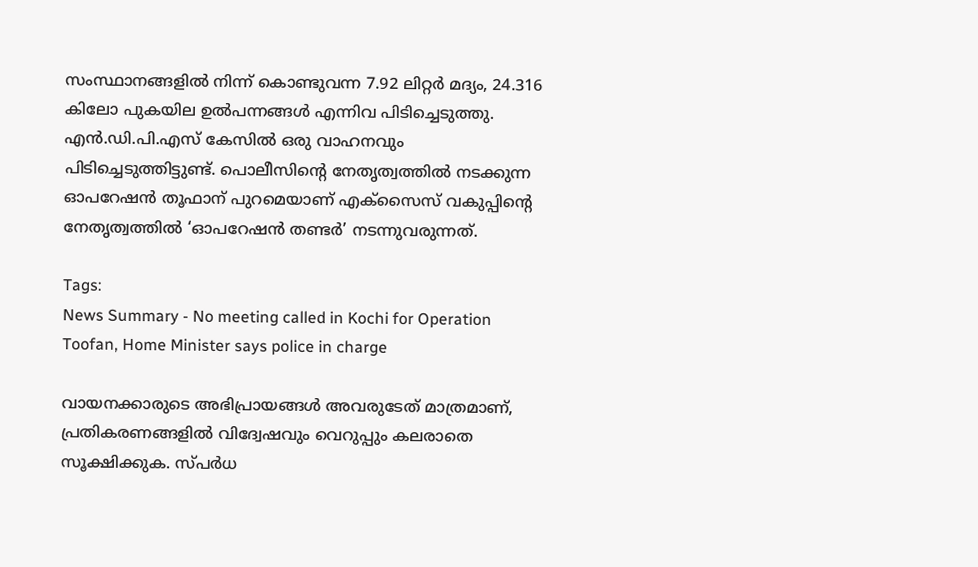സംസ്ഥാനങ്ങളിൽ നിന്ന് കൊണ്ടുവന്ന 7.92 ലിറ്റർ മദ്യം, 24.316 കിലോ പുകയില ഉൽപന്നങ്ങൾ എന്നിവ പിടിച്ചെടുത്തു. എൻ.ഡി.പി.എസ് കേസിൽ ഒരു വാഹനവും പിടിച്ചെടുത്തിട്ടുണ്ട്. പൊലീസിന്‍റെ നേതൃത്വത്തിൽ നടക്കുന്ന ഓപറേഷൻ തൂഫാന് പുറമെയാണ് എക്സൈസ് വകുപ്പിന്‍റെ നേതൃത്വത്തിൽ ‘ഓപറേഷൻ തണ്ടർ’ നടന്നുവരുന്നത്.

Tags:
News Summary - No meeting called in Kochi for Operation Toofan, Home Minister says police in charge

വായനക്കാരുടെ അഭിപ്രായങ്ങള്‍ അവരുടേത് മാത്രമാണ്, പ്രതികരണങ്ങളിൽ വിദ്വേഷവും വെറുപ്പും കലരാതെ സൂക്ഷിക്കുക. സ്പർധ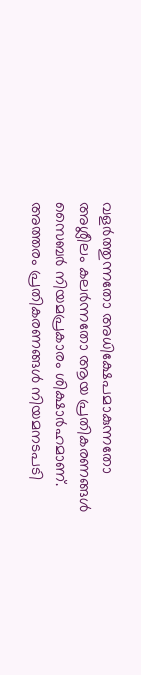വളർത്തുന്നതോ അധിക്ഷേപമാകുന്നതോ അശ്ലീലം കലർന്നതോ ആയ പ്രതികരണങ്ങൾ സൈബർ നിയമപ്രകാരം ശിക്ഷാർഹമാണ്. അത്തരം പ്രതികരണങ്ങൾ നിയമനടപടി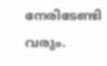നേരിടേണ്ടി വരും.